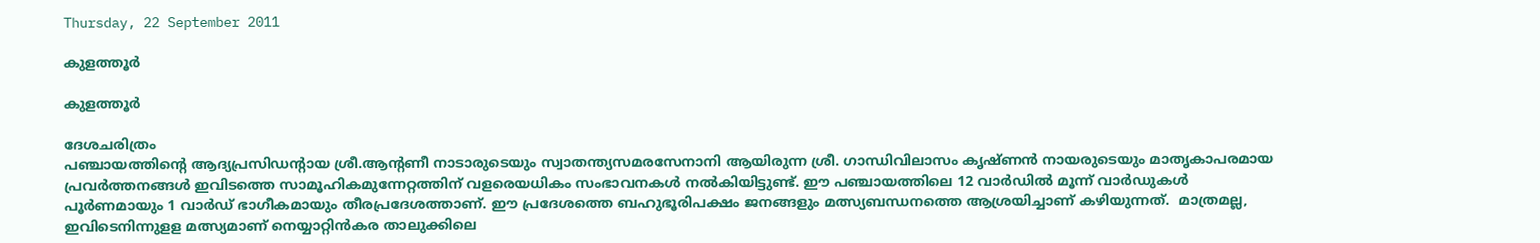Thursday, 22 September 2011

കുളത്തൂര്‍

കുളത്തൂര്‍

ദേശചരിത്രം
പഞ്ചായത്തിന്റെ ആദ്യപ്രസിഡന്റായ ശ്രീ.ആന്റണീ നാടാരുടെയും സ്വാതന്ത്യസമരസേനാനി ആയിരുന്ന ശ്രീ. ഗാന്ധിവിലാസം കൃഷ്ണന്‍ നായരുടെയും മാതൃകാപരമായ പ്രവര്‍ത്തനങ്ങള്‍ ഇവിടത്തെ സാമൂഹികമുന്നേറ്റത്തിന് വളരെയധികം സംഭാവനകള്‍ നല്‍കിയിട്ടുണ്ട്. ഈ പഞ്ചായത്തിലെ 12 വാര്‍ഡില്‍ മൂന്ന് വാര്‍ഡുകള്‍ പൂര്‍ണമായും 1 വാര്‍ഡ് ഭാഗീകമായും തീരപ്രദേശത്താണ്. ഈ പ്രദേശത്തെ ബഹുഭൂരിപക്ഷം ജനങ്ങളും മത്സ്യബന്ധനത്തെ ആശ്രയിച്ചാണ് കഴിയുന്നത്.  മാത്രമല്ല,  ഇവിടെനിന്നുളള മത്സ്യമാണ് നെയ്യാറ്റിന്‍കര താലുക്കിലെ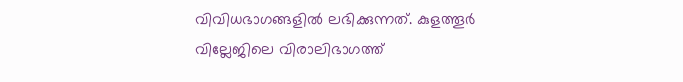വിവിധഭാഗങ്ങളില്‍ ലഭിക്കുന്നത്. കുളത്തൂര്‍ വില്ലേജിലെ വിരാലിഭാഗത്ത്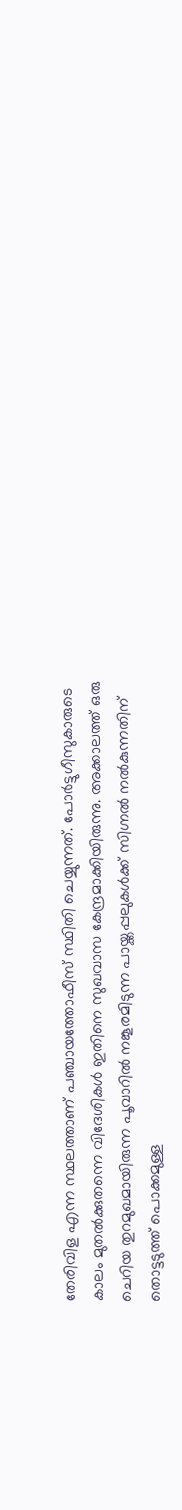തേരിവിള എന്ന സ്ഥലത്താണ് പഞ്ചായത്തോഫീസ് സ്ഥിതി ചെയ്യുന്നത്. പോര്‍ട്ടുഗീസുകാരുടെ കാലം മുതല്‍ക്കുതന്നെ വിദേശികള്‍ ഇതിനെ സുഖവാസ കേന്ദ്രമാക്കിയിരുന്നു. അക്കാലത്ത് ഒരു ചെറിയ തുറമുഖമായിരുന്ന പൂവാറില്‍ നങ്കൂരമിടുന്ന പായ്ക്കപ്പലുകള്‍ക്ക് സിഗ്നല്‍ നല്‍കുന്നതിന് തൊട്ടടുത്ത് പൊക്കമുള്ള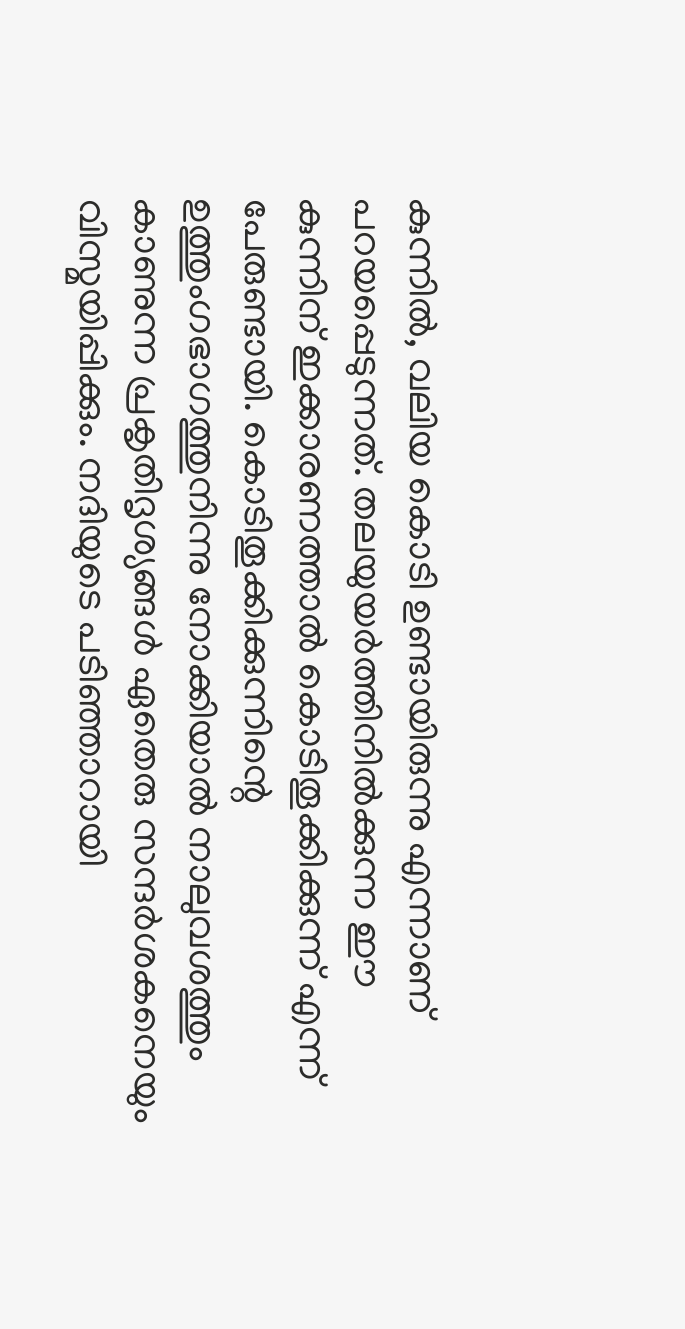കുന്നില്‍, വലിയ കൊടി ഉണ്ടായിരുന്നു എന്നാണ് പറയപ്പെടുന്നത്. തലയുയര്‍ത്തിനില്‍ക്കുന്ന ഈ കുന്നിന് ഇക്കാരണത്താല്‍ കൊടിതൂക്കിക്കുന്ന് എന്ന് പേരുണ്ടായി. കൊടിതൂക്കിക്കുന്നിന്റെ ഉത്തുംഗഭാഗത്തുനിന്നു നോക്കിയാല്‍ നാലുവശത്തും കാണുന്ന പ്രകൃതിദൃശ്യങ്ങള്‍ ഏതെരു സന്ദര്‍ശകനെയും വിസ്മയിപ്പിക്കും. നദിയുടെ പടിഞ്ഞാറായി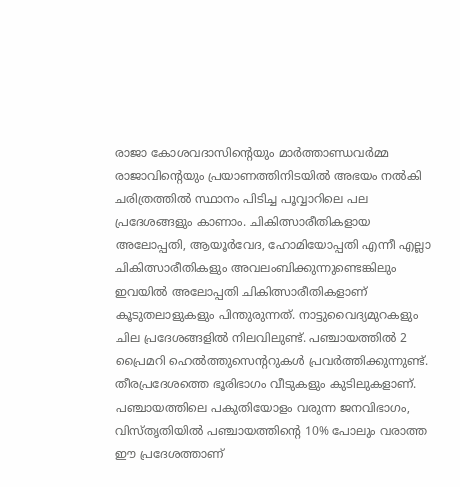രാജാ കോശവദാസിന്റെയും മാര്‍ത്താണ്ഡവര്‍മ്മ രാജാവിന്റെയും പ്രയാണത്തിനിടയില്‍ അഭയം നല്‍കി ചരിത്രത്തില്‍ സ്ഥാനം പിടിച്ച പൂവ്വാറിലെ പല പ്രദേശങ്ങളും കാണാം. ചികിത്സാരീതികളായ അലോപ്പതി, ആയൂര്‍വേദ, ഹോമിയോപ്പതി എന്നീ എല്ലാ ചികിത്സാരീതികളും അവലംബിക്കുന്നുണ്ടെങ്കിലും ഇവയില്‍ അലോപ്പതി ചികിത്സാരീതികളാണ് കൂടുതലാളുകളും പിന്തുരുന്നത്. നാട്ടുവൈദ്യമുറകളും ചില പ്രദേശങ്ങളില്‍ നിലവിലുണ്ട്. പഞ്ചായത്തില്‍ 2 പ്രൈമറി ഹെല്‍ത്തുസെന്ററുകള്‍ പ്രവര്‍ത്തിക്കുന്നുണ്ട്. തീരപ്രദേശത്തെ ഭൂരിഭാഗം വീടുകളും കുടിലുകളാണ്. പഞ്ചായത്തിലെ പകുതിയോളം വരുന്ന ജനവിഭാഗം, വിസ്തൃതിയില്‍ പഞ്ചായത്തിന്റെ 10% പോലും വരാത്ത ഈ പ്രദേശത്താണ്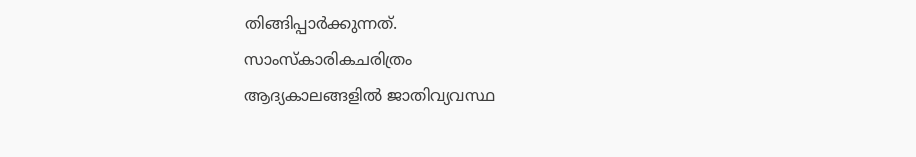തിങ്ങിപ്പാര്‍ക്കുന്നത്.
സാംസ്കാരികചരിത്രം
ആദ്യകാലങ്ങളില്‍ ജാതിവ്യവസ്ഥ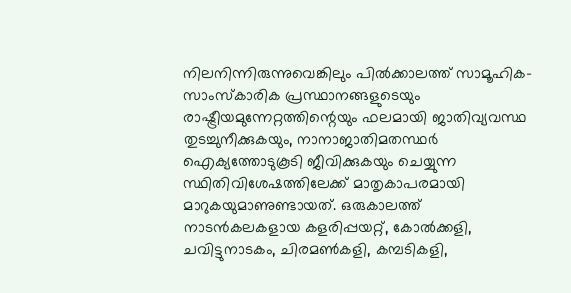നിലനിന്നിരുന്നുവെങ്കിലും പില്‍ക്കാലത്ത് സാമൂഹിക-സാംസ്കാരിക പ്രസ്ഥാനങ്ങളുടെയും രാഷ്ട്രീയമുന്നേറ്റത്തിന്റെയും ഫലമായി ജാതിവ്യവസ്ഥ തുടച്ചുനീക്കുകയും, നാനാജാതിമതസ്ഥര്‍ ഐക്യത്തോടുകൂടി ജീവിക്കുകയും ചെയ്യുന്ന സ്ഥിതിവിശേഷത്തിലേക്ക് മാതൃകാപരമായി മാറുകയുമാണുണ്ടായത്. ഒരുകാലത്ത് നാടന്‍കലകളായ കളരിപ്പയറ്റ്, കോല്‍ക്കളി, ചവിട്ടുനാടകം, ചിരമണ്‍കളി, കമ്പടികളി,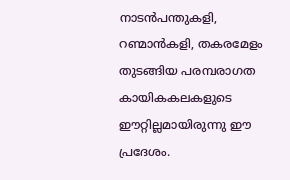നാടന്‍പന്തുകളി, റണ്മാന്‍കളി, തകരമേളം തുടങ്ങിയ പരമ്പരാഗത കായികകലകളുടെ ഈറ്റില്ലമായിരുന്നു ഈ പ്രദേശം.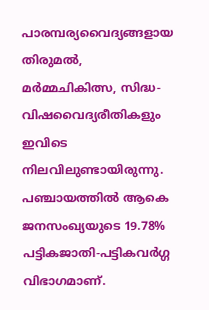പാരമ്പര്യവൈദ്യങ്ങളായ തിരുമല്‍, മര്‍മ്മചികിത്സ, സിദ്ധ-വിഷവൈദ്യരീതികളും ഇവിടെ നിലവിലുണ്ടായിരുന്നു. പഞ്ചായത്തില്‍ ആകെ ജനസംഖ്യയുടെ 19.78% പട്ടികജാതി-പട്ടികവര്‍ഗ്ഗ വിഭാഗമാണ്.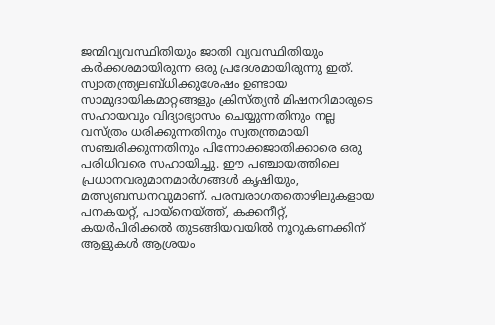ജന്മിവ്യവസ്ഥിതിയും ജാതി വ്യവസ്ഥിതിയും കര്‍ക്കശമായിരുന്ന ഒരു പ്രദേശമായിരുന്നു ഇത്. സ്വാതന്ത്ര്യലബ്ധിക്കുശേഷം ഉണ്ടായ സാമുദായികമാറ്റങ്ങളും ക്രിസ്ത്യന്‍ മിഷനറിമാരുടെ സഹായവും വിദ്യാഭ്യാസം ചെയ്യുന്നതിനും നല്ല വസ്ത്രം ധരിക്കുന്നതിനും സ്വതന്ത്രമായി സഞ്ചരിക്കുന്നതിനും പിന്നോക്കജാതിക്കാരെ ഒരു പരിധിവരെ സഹായിച്ചു. ഈ പഞ്ചായത്തിലെ പ്രധാനവരുമാനമാര്‍ഗങ്ങള്‍ കൃഷിയും, മത്സ്യബന്ധനവുമാണ്. പരമ്പരാഗതതൊഴിലുകളായ പനകയറ്റ്, പായ്നെയ്ത്ത്, കക്കനീറ്റ്, കയര്‍പിരിക്കല്‍ തുടങ്ങിയവയില്‍ നൂറുകണക്കിന് ആളുകള്‍ ആശ്രയം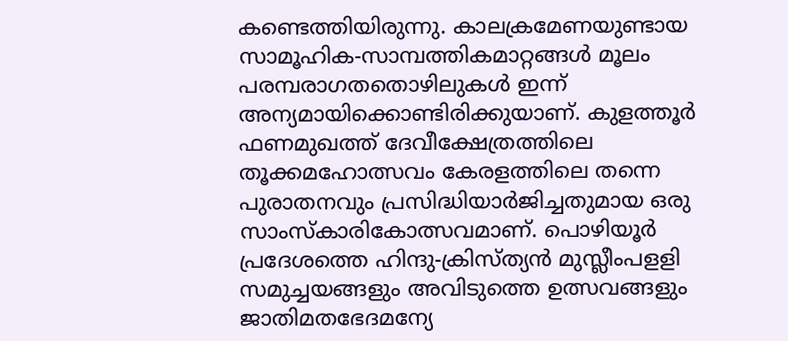കണ്ടെത്തിയിരുന്നു. കാലക്രമേണയുണ്ടായ സാമൂഹിക-സാമ്പത്തികമാറ്റങ്ങള്‍ മൂലം പരമ്പരാഗതതൊഴിലുകള്‍ ഇന്ന് അന്യമായിക്കൊണ്ടിരിക്കുയാണ്. കുളത്തൂര്‍ ഫണമുഖത്ത് ദേവീക്ഷേത്രത്തിലെ തൂക്കമഹോത്സവം കേരളത്തിലെ തന്നെ പുരാതനവും പ്രസിദ്ധിയാര്‍ജിച്ചതുമായ ഒരു സാംസ്കാരികോത്സവമാണ്. പൊഴിയൂര്‍ പ്രദേശത്തെ ഹിന്ദു-ക്രിസ്ത്യന്‍ മുസ്ലീംപളളി സമുച്ചയങ്ങളും അവിടുത്തെ ഉത്സവങ്ങളും ജാതിമതഭേദമന്യേ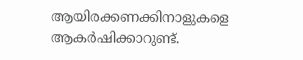ആയിരക്കണക്കിനാളുകളെ ആകര്‍ഷിക്കാറുണ്ട്.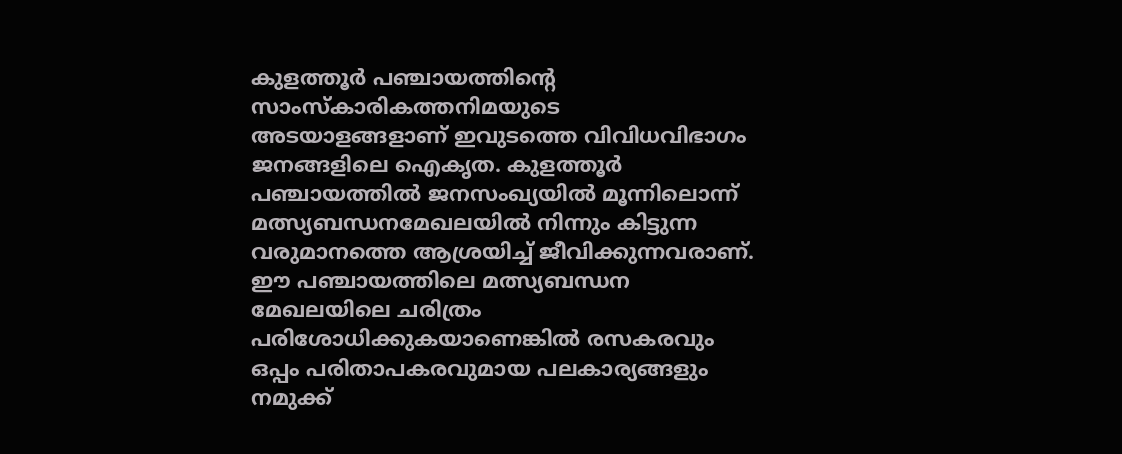കുളത്തൂര്‍ പഞ്ചായത്തിന്റെ സാംസ്കാരികത്തനിമയുടെ അടയാളങ്ങളാണ് ഇവുടത്തെ വിവിധവിഭാഗം ജനങ്ങളിലെ ഐകൃത. കുളത്തൂര്‍ പഞ്ചായത്തില്‍ ജനസംഖ്യയില്‍ മൂന്നിലൊന്ന് മത്സ്യബന്ധനമേഖലയില്‍ നിന്നും കിട്ടുന്ന വരുമാനത്തെ ആശ്രയിച്ച് ജീവിക്കുന്നവരാണ്. ഈ പഞ്ചായത്തിലെ മത്സ്യബന്ധന മേഖലയിലെ ചരിത്രം പരിശോധിക്കുകയാണെങ്കില്‍ രസകരവും ഒപ്പം പരിതാപകരവുമായ പലകാര്യങ്ങളും നമുക്ക്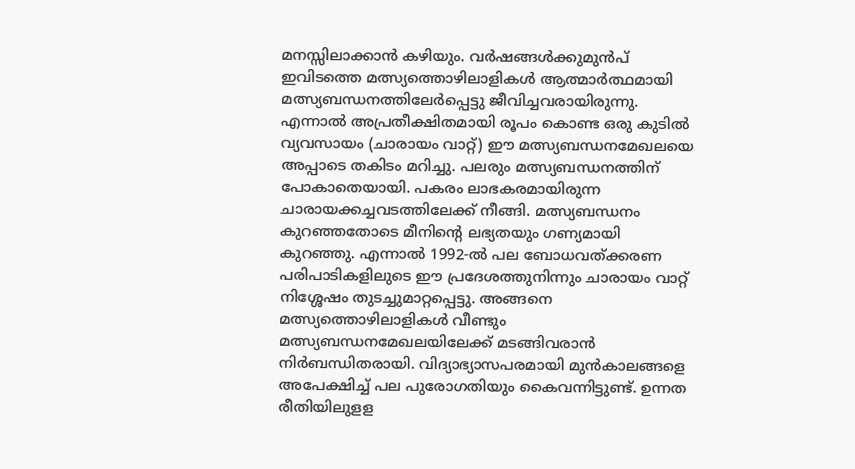മനസ്സിലാക്കാന്‍ കഴിയും. വര്‍ഷങ്ങള്‍ക്കുമുന്‍പ് ഇവിടത്തെ മത്സ്യത്തൊഴിലാളികള്‍ ആത്മാര്‍ത്ഥമായി മത്സ്യബന്ധനത്തിലേര്‍പ്പെട്ടു ജീവിച്ചവരായിരുന്നു. എന്നാല്‍ അപ്രതീക്ഷിതമായി രൂപം കൊണ്ട ഒരു കുടില്‍ വ്യവസായം (ചാരായം വാറ്റ്) ഈ മത്സ്യബന്ധനമേഖലയെ അപ്പാടെ തകിടം മറിച്ചു. പലരും മത്സ്യബന്ധനത്തിന് പോകാതെയായി. പകരം ലാഭകരമായിരുന്ന ചാരായക്കച്ചവടത്തിലേക്ക് നീങ്ങി. മത്സ്യബന്ധനം കുറഞ്ഞതോടെ മീനിന്റെ ലഭ്യതയും ഗണ്യമായി കുറഞ്ഞു. എന്നാല്‍ 1992-ല്‍ പല ബോധവത്ക്കരണ പരിപാടികളിലുടെ ഈ പ്രദേശത്തുനിന്നും ചാരായം വാറ്റ് നിശ്ശേഷം തുടച്ചുമാറ്റപ്പെട്ടു. അങ്ങനെ മത്സ്യത്തൊഴിലാളികള്‍ വീണ്ടും മത്സ്യബന്ധനമേഖലയിലേക്ക് മടങ്ങിവരാന്‍ നിര്‍ബന്ധിതരായി. വിദ്യാഭ്യാസപരമായി മുന്‍കാലങ്ങളെ അപേക്ഷിച്ച് പല പുരോഗതിയും കൈവന്നിട്ടുണ്ട്. ഉന്നത രീതിയിലുളള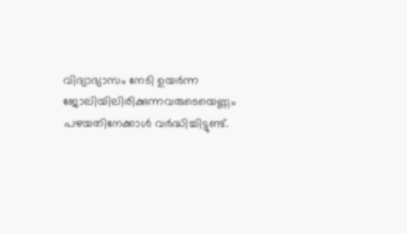വിദ്യാഭ്യാസം നേടി ഉയര്‍ന്ന ജോലിയിലിരിക്കുന്നവരുടെയെണ്ണം പഴയതിനേക്കാള്‍ വര്‍ദ്ധിച്ചിട്ടുണ്ട്.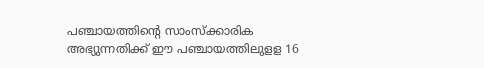പഞ്ചായത്തിന്റെ സാംസ്ക്കാരിക അഭ്യുന്നതിക്ക് ഈ പഞ്ചായത്തിലുളള 16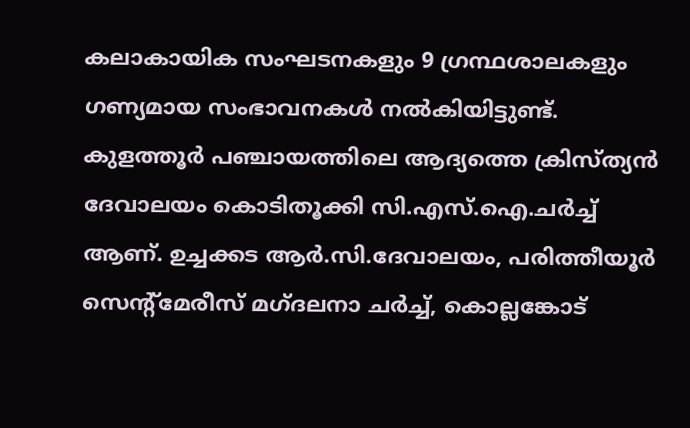കലാകായിക സംഘടനകളും 9 ഗ്രന്ഥശാലകളും ഗണ്യമായ സംഭാവനകള്‍ നല്‍കിയിട്ടുണ്ട്. കുളത്തൂര്‍ പഞ്ചായത്തിലെ ആദ്യത്തെ ക്രിസ്ത്യന്‍ ദേവാലയം കൊടിതൂക്കി സി.എസ്.ഐ.ചര്‍ച്ച് ആണ്. ഉച്ചക്കട ആര്‍.സി.ദേവാലയം, പരിത്തീയൂര്‍ സെന്റ്മേരീസ് മഗ്ദലനാ ചര്‍ച്ച്, കൊല്ലങ്കോട്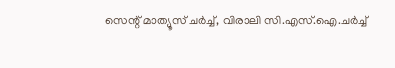സെന്റ് മാത്യൂസ് ചര്‍ച്ച്, വിരാലി സി.എസ്.ഐ.ചര്‍ച്ച്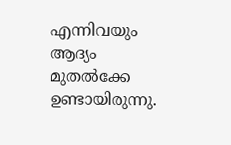എന്നിവയും ആദ്യം മുതല്‍ക്കേ ഉണ്ടായിരുന്നു.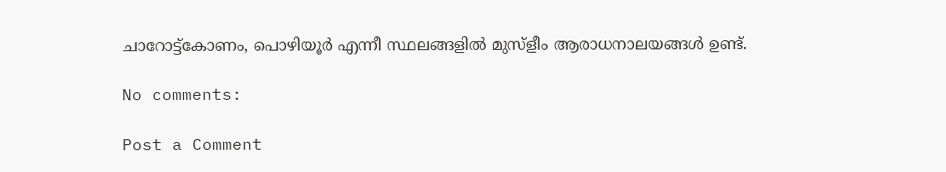ചാറോട്ട്കോണം, പൊഴിയൂര്‍ എന്നീ സ്ഥലങ്ങളില്‍ മുസ്ളീം ആരാധനാലയങ്ങള്‍ ഉണ്ട്.

No comments:

Post a Comment